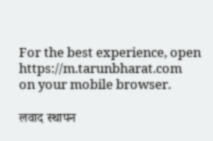For the best experience, open
https://m.tarunbharat.com
on your mobile browser.

लवाद स्थापन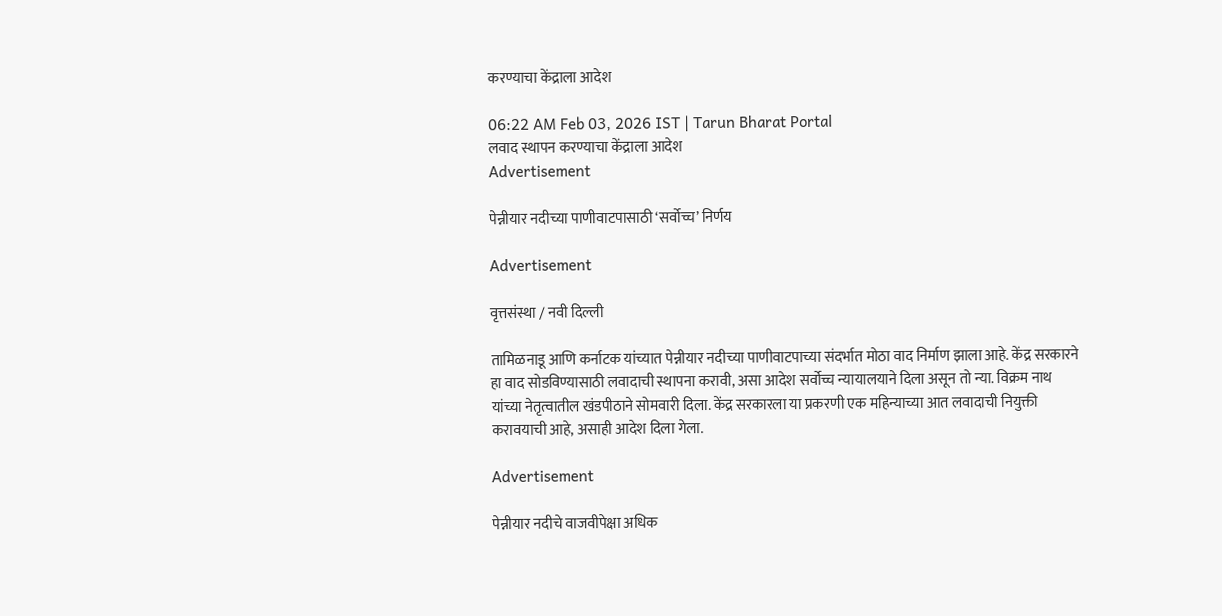करण्याचा केंद्राला आदेश

06:22 AM Feb 03, 2026 IST | Tarun Bharat Portal
लवाद स्थापन करण्याचा केंद्राला आदेश
Advertisement

पेन्नीयार नदीच्या पाणीवाटपासाठी ‘सर्वोच्च’ निर्णय

Advertisement

वृत्तसंस्था / नवी दिल्ली

तामिळनाडू आणि कर्नाटक यांच्यात पेन्नीयार नदीच्या पाणीवाटपाच्या संदर्भात मोठा वाद निर्माण झाला आहे. केंद्र सरकारने हा वाद सोडविण्यासाठी लवादाची स्थापना करावी, असा आदेश सर्वोच्च न्यायालयाने दिला असून तो न्या. विक्रम नाथ यांच्या नेतृत्वातील खंडपीठाने सोमवारी दिला. केंद्र सरकारला या प्रकरणी एक महिन्याच्या आत लवादाची नियुक्ती करावयाची आहे, असाही आदेश दिला गेला.

Advertisement

पेन्नीयार नदीचे वाजवीपेक्षा अधिक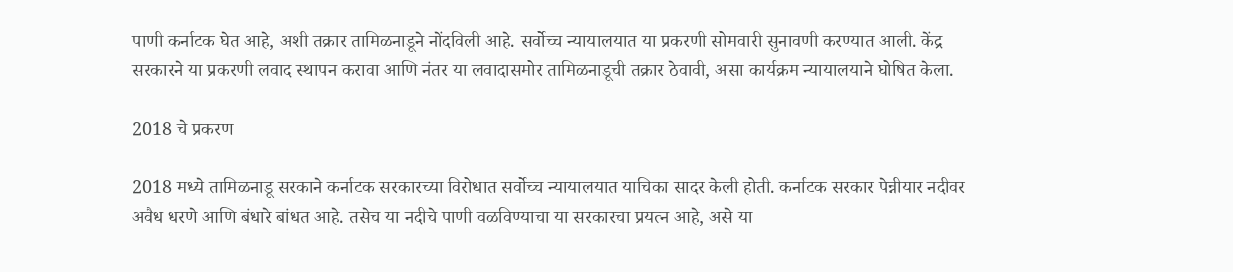पाणी कर्नाटक घेत आहे, अशी तक्रार तामिळनाडूने नोंदविली आहे. सर्वोच्च न्यायालयात या प्रकरणी सोमवारी सुनावणी करण्यात आली. केंद्र सरकारने या प्रकरणी लवाद स्थापन करावा आणि नंतर या लवादासमोर तामिळनाडूची तक्रार ठेवावी, असा कार्यक्रम न्यायालयाने घोषित केला.

2018 चे प्रकरण

2018 मध्ये तामिळनाडू सरकाने कर्नाटक सरकारच्या विरोधात सर्वोच्च न्यायालयात याचिका सादर केली होती. कर्नाटक सरकार पेन्नीयार नदीवर अवैध धरणे आणि बंधारे बांधत आहे. तसेच या नदीचे पाणी वळविण्याचा या सरकारचा प्रयत्न आहे, असे या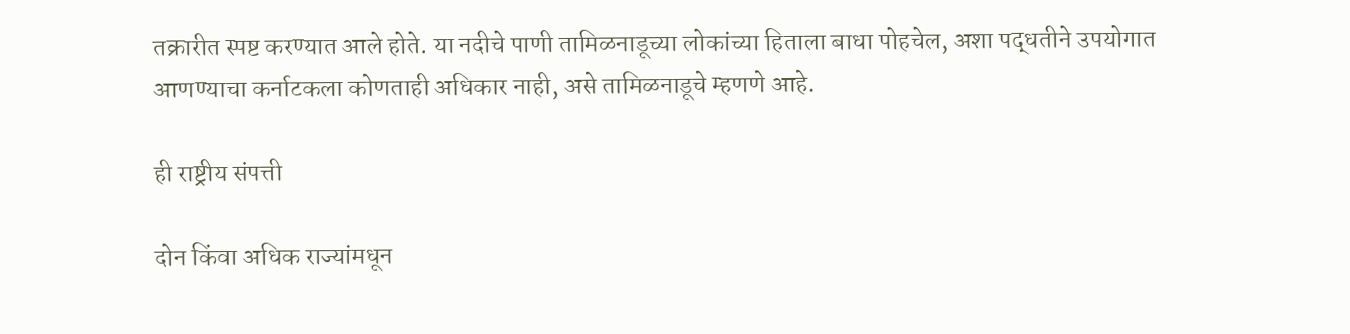तक्रारीत स्पष्ट करण्यात आले होते. या नदीचे पाणी तामिळनाडूच्या लोकांच्या हिताला बाधा पोहचेल, अशा पद्धतीने उपयोगात आणण्याचा कर्नाटकला कोणताही अधिकार नाही, असे तामिळनाडूचे म्हणणे आहे.

ही राष्ट्रीय संपत्ती

दोन किंवा अधिक राज्यांमधून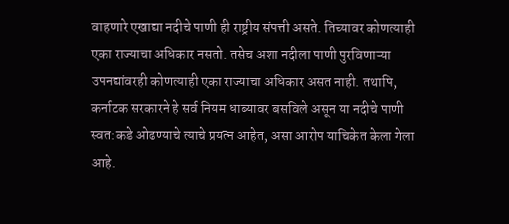वाहणारे एखाद्या नदीचे पाणी ही राष्ट्रीय संपत्ती असते. तिच्यावर कोणत्याही एका राज्याचा अधिकार नसतो. तसेच अशा नदीला पाणी पुरविणाऱ्या उपनद्यांवरही कोणत्याही एका राज्याचा अधिकार असत नाही. तथापि, कर्नाटक सरकारने हे सर्व नियम धाब्यावर बसविले असून या नदीचे पाणी स्वत:कडे ओढण्याचे त्याचे प्रयत्न आहेत, असा आरोप याचिकेत केला गेला आहे.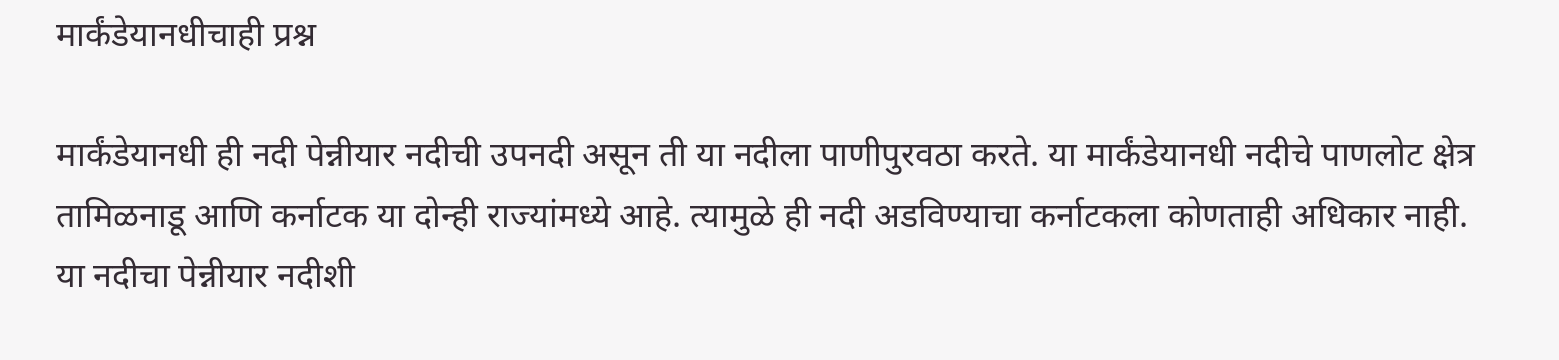मार्कंडेयानधीचाही प्रश्न

मार्कंडेयानधी ही नदी पेन्नीयार नदीची उपनदी असून ती या नदीला पाणीपुरवठा करते. या मार्कंडेयानधी नदीचे पाणलोट क्षेत्र तामिळनाडू आणि कर्नाटक या दोन्ही राज्यांमध्ये आहे. त्यामुळे ही नदी अडविण्याचा कर्नाटकला कोणताही अधिकार नाही. या नदीचा पेन्नीयार नदीशी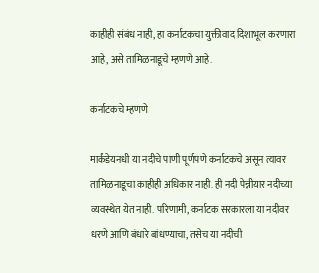काहीही संबंध नाही, हा कर्नाटकचा युक्तीवाद दिशाभूल करणारा आहे, असे तामिळनाडूचे म्हणणे आहे.

कर्नाटकचे म्हणणे

मार्कंडेयनधी या नदीचे पाणी पूर्णपणे कर्नाटकचे असून त्यावर तामिळनाडूचा काहीही अधिकार नाही. ही नदी पेन्नीयार नदीच्या व्यवस्थेत येत नाही. परिणामी, कर्नाटक सरकारला या नदीवर धरणे आणि बंधारे बांधण्याचा, तसेच या नदीची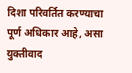दिशा परिवर्तित करण्याचा पूर्ण अधिकार आहे, असा युक्तीवाद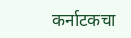कर्नाटकचा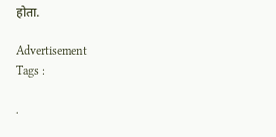होता.

Advertisement
Tags :

.